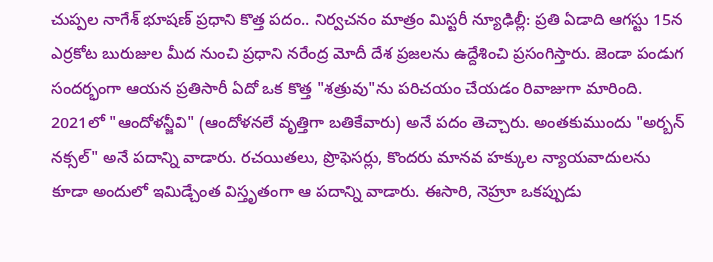చుప్పల నాగేశ్ భూషణ్ ప్రధాని కొత్త పదం.. నిర్వచనం మాత్రం మిస్టరీ న్యూఢిల్లీ: ప్రతి ఏడాది ఆగస్టు 15న ఎర్రకోట బురుజుల మీద నుంచి ప్రధాని నరేంద్ర మోదీ దేశ ప్రజలను ఉద్దేశించి ప్రసంగిస్తారు. జెండా పండుగ సందర్భంగా ఆయన ప్రతిసారీ ఏదో ఒక కొత్త "శత్రువు"ను పరిచయం చేయడం రివాజుగా మారింది. 2021లో "ఆందోళన్జీవి" (ఆందోళనలే వృత్తిగా బతికేవారు) అనే పదం తెచ్చారు. అంతకుముందు "అర్బన్ నక్సల్" అనే పదాన్ని వాడారు. రచయితలు, ప్రొఫెసర్లు, కొందరు మానవ హక్కుల న్యాయవాదులను కూడా అందులో ఇమిడ్చేంత విస్తృతంగా ఆ పదాన్ని వాడారు. ఈసారి, నెహ్రూ ఒకప్పుడు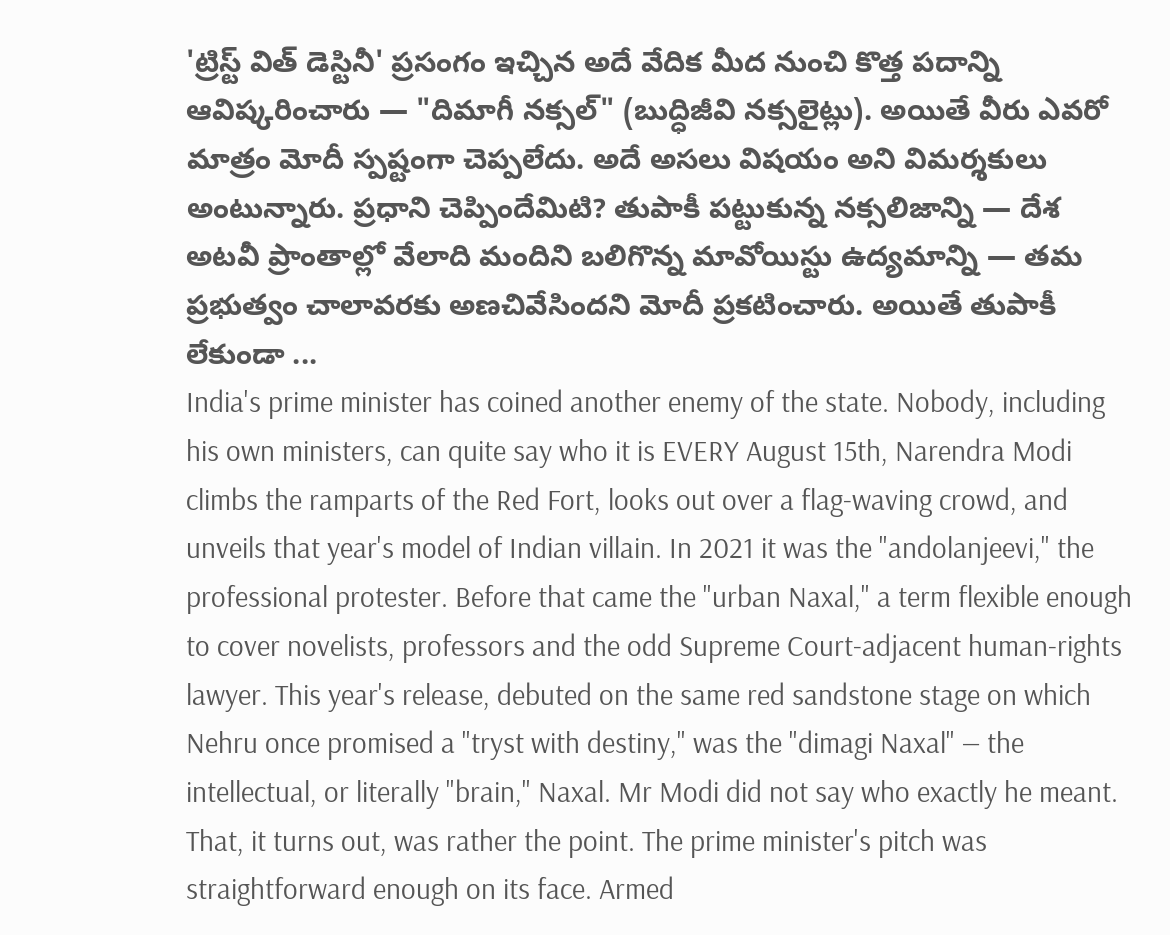'ట్రిస్ట్ విత్ డెస్టినీ' ప్రసంగం ఇచ్చిన అదే వేదిక మీద నుంచి కొత్త పదాన్ని ఆవిష్కరించారు — "దిమాగీ నక్సల్" (బుద్ధిజీవి నక్సలైట్లు). అయితే వీరు ఎవరో మాత్రం మోదీ స్పష్టంగా చెప్పలేదు. అదే అసలు విషయం అని విమర్శకులు అంటున్నారు. ప్రధాని చెప్పిందేమిటి? తుపాకీ పట్టుకున్న నక్సలిజాన్ని — దేశ అటవీ ప్రాంతాల్లో వేలాది మందిని బలిగొన్న మావోయిస్టు ఉద్యమాన్ని — తమ ప్రభుత్వం చాలావరకు అణచివేసిందని మోదీ ప్రకటించారు. అయితే తుపాకీ లేకుండా ...
India's prime minister has coined another enemy of the state. Nobody, including his own ministers, can quite say who it is EVERY August 15th, Narendra Modi climbs the ramparts of the Red Fort, looks out over a flag-waving crowd, and unveils that year's model of Indian villain. In 2021 it was the "andolanjeevi," the professional protester. Before that came the "urban Naxal," a term flexible enough to cover novelists, professors and the odd Supreme Court-adjacent human-rights lawyer. This year's release, debuted on the same red sandstone stage on which Nehru once promised a "tryst with destiny," was the "dimagi Naxal" — the intellectual, or literally "brain," Naxal. Mr Modi did not say who exactly he meant. That, it turns out, was rather the point. The prime minister's pitch was straightforward enough on its face. Armed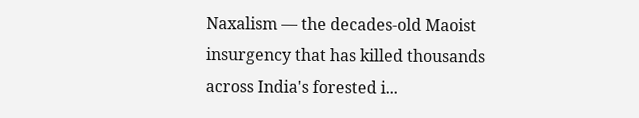Naxalism — the decades-old Maoist insurgency that has killed thousands across India's forested i...